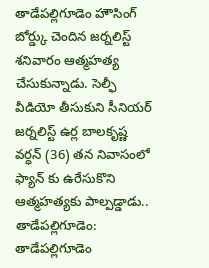తాడేపల్లిగూడెం హౌసింగ్ బోర్డ్కు చెందిన జర్నలిస్ట్ శనివారం ఆత్మహత్య చేసుకున్నాడు. సెల్ఫీ వీడియో తీసుకుని సీనియర్ జర్నలిస్ట్ ఉర్ల బాలకృష్ణ వర్ధన్ (36) తన నివాసంలో ఫ్యాన్ కు ఉరేసుకొని ఆత్మహత్యకు పాల్పడ్డాడు..
తాడేపల్లిగూడెం: తాడేపల్లిగూడెం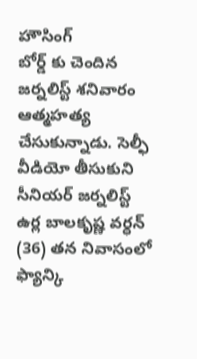హౌసింగ్
బోర్డ్ కు చెందిన జర్నలిస్ట్ శనివారం ఆత్మహత్య చేసుకున్నాడు. సెల్ఫీ వీడియో తీసుకుని సీనియర్ జర్నలిస్ట్ ఉర్ల బాలకృష్ణ వర్ధన్ (36) తన నివాసంలో ఫ్యాన్కి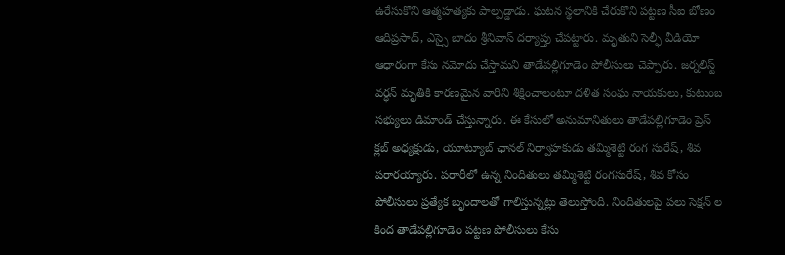ఉరేసుకొని ఆత్మహత్యకు పాల్పడ్డాడు. ఘటన స్థలానికి చేరుకొని పట్టణ సీఐ బోణం ఆదిప్రసాద్, ఎస్సై బాదం శ్రీనివాస్ దర్యాప్తు చేపట్టారు. మృతుని సెల్ఫీ వీడియో ఆధారంగా కేసు నమోదు చేస్తామని తాడేపల్లిగూడెం పోలీసులు చెప్పారు. జర్నలిస్ట్ వర్ధన్ మృతికి కారణమైన వారిని శిక్షించాలంటూ దళిత సంఘ నాయకులు, కుటుంబ సభ్యులు డిమాండ్ చేస్తున్నారు. ఈ కేసులో అనుమానితులు తాడేపల్లిగూడెం ప్రెస్ క్లబ్ అధ్యక్షుడు, యూట్యూబ్ ఛానల్ నిర్వాహకుడు తమ్మిశెట్టి రంగ సురేష్, శివ పరారయ్యారు. పరారీలో ఉన్న నిందితులు తమ్మిశెట్టి రంగసురేష్, శివ కోసం పోలీసులు ప్రత్యేక బృందాలతో గాలిస్తున్నట్లు తెలుస్తోంది. నిందితులపై పలు సెక్షన్ ల కింద తాడేపల్లిగూడెం పట్టణ పోలీసులు కేసు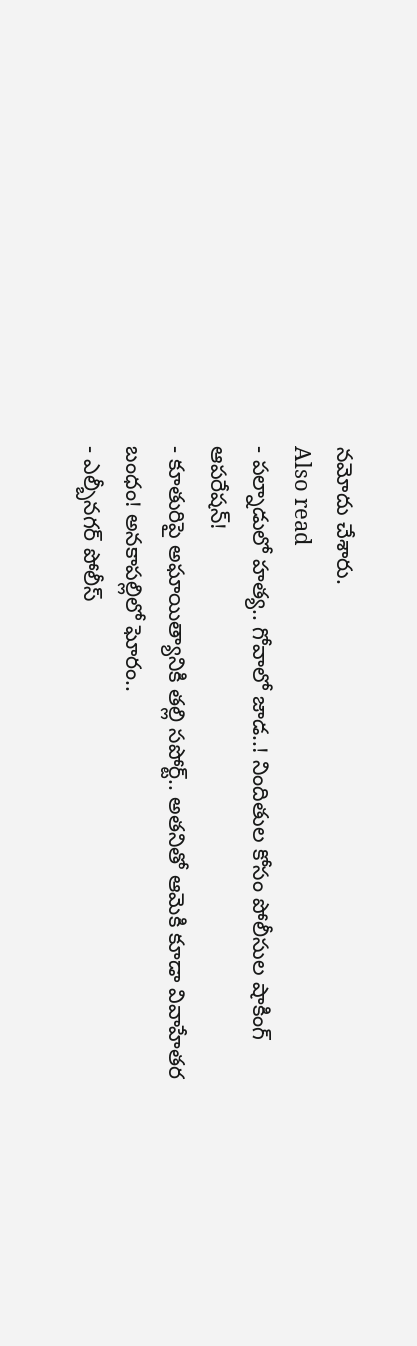నమోదు చేశారు.
Also read
- పల్నాడులో హత్య.. గోవాలో జాడ..! నిందితుల కోసం పోలీసుల షాకింగ్ ఆపరేషన్!
- కూతురిపై అఘాయిత్యానికి తల్లి సపోర్ట్.. అతనితో ఆమెకి కూడా వివాహేతర బంధం! అనకాపల్లిలో ఘోరం..
- ఎల్బీనగర్ పోలీస్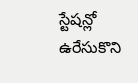స్టేషన్లో ఉరేసుకొని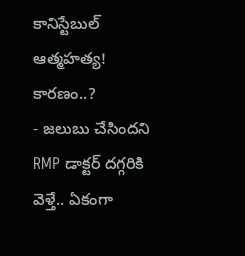కానిస్టేబుల్ ఆత్మహత్య! కారణం..?
- జలుబు చేసిందని RMP డాక్టర్ దగ్గరికి వెళ్తే.. ఏకంగా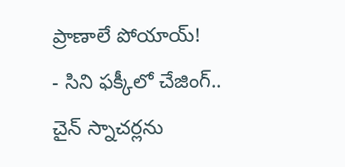ప్రాణాలే పోయాయ్!
- సిని ఫక్కీలో చేజింగ్.. చైన్ స్నాచర్లను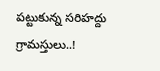పట్టుకున్న సరిహద్దు గ్రామస్తులు..!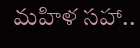మహిళ సహా..